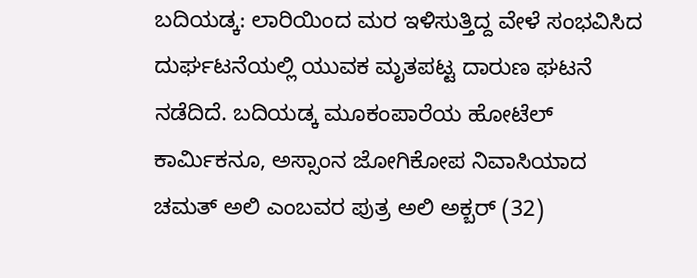ಬದಿಯಡ್ಕ: ಲಾರಿಯಿಂದ ಮರ ಇಳಿಸುತ್ತಿದ್ದ ವೇಳೆ ಸಂಭವಿಸಿದ ದುರ್ಘಟನೆಯಲ್ಲಿ ಯುವಕ ಮೃತಪಟ್ಟ ದಾರುಣ ಘಟನೆ ನಡೆದಿದೆ. ಬದಿಯಡ್ಕ ಮೂಕಂಪಾರೆಯ ಹೋಟೆಲ್ ಕಾರ್ಮಿಕನೂ, ಅಸ್ಸಾಂನ ಜೋಗಿಕೋಪ ನಿವಾಸಿಯಾದ ಚಮತ್ ಅಲಿ ಎಂಬವರ ಪುತ್ರ ಅಲಿ ಅಕ್ಬರ್ (32)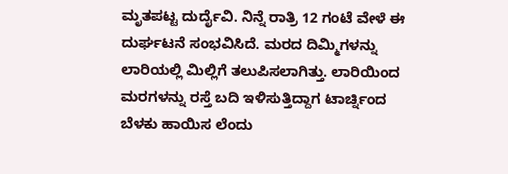ಮೃತಪಟ್ಟ ದುರ್ದೈವಿ. ನಿನ್ನೆ ರಾತ್ರಿ 12 ಗಂಟೆ ವೇಳೆ ಈ ದುರ್ಘಟನೆ ಸಂಭವಿಸಿದೆ. ಮರದ ದಿಮ್ಮಿಗಳನ್ನು ಲಾರಿಯಲ್ಲಿ ಮಿಲ್ಲಿಗೆ ತಲುಪಿಸಲಾಗಿತ್ತು. ಲಾರಿಯಿಂದ ಮರಗಳನ್ನು ರಸ್ತೆ ಬದಿ ಇಳಿಸುತ್ತಿದ್ದಾಗ ಟಾರ್ಚ್ನಿಂದ ಬೆಳಕು ಹಾಯಿಸ ಲೆಂದು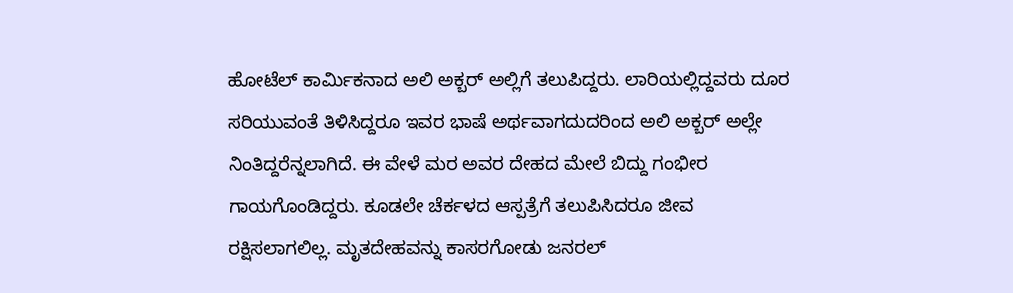ಹೋಟೆಲ್ ಕಾರ್ಮಿಕನಾದ ಅಲಿ ಅಕ್ಬರ್ ಅಲ್ಲಿಗೆ ತಲುಪಿದ್ದರು. ಲಾರಿಯಲ್ಲಿದ್ದವರು ದೂರ ಸರಿಯುವಂತೆ ತಿಳಿಸಿದ್ದರೂ ಇವರ ಭಾಷೆ ಅರ್ಥವಾಗದುದರಿಂದ ಅಲಿ ಅಕ್ಬರ್ ಅಲ್ಲೇ ನಿಂತಿದ್ದರೆನ್ನಲಾಗಿದೆ. ಈ ವೇಳೆ ಮರ ಅವರ ದೇಹದ ಮೇಲೆ ಬಿದ್ದು ಗಂಭೀರ ಗಾಯಗೊಂಡಿದ್ದರು. ಕೂಡಲೇ ಚೆರ್ಕಳದ ಆಸ್ಪತ್ರೆಗೆ ತಲುಪಿಸಿದರೂ ಜೀವ ರಕ್ಷಿಸಲಾಗಲಿಲ್ಲ. ಮೃತದೇಹವನ್ನು ಕಾಸರಗೋಡು ಜನರಲ್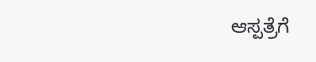ಆಸ್ಪತ್ರೆಗೆ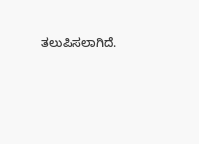ತಲುಪಿಸಲಾಗಿದೆ.